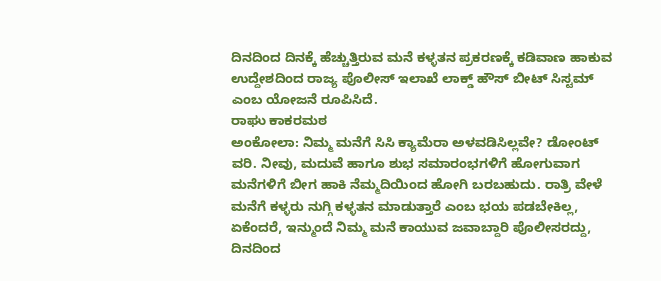ದಿನದಿಂದ ದಿನಕ್ಕೆ ಹೆಚ್ಚುತ್ತಿರುವ ಮನೆ ಕಳ್ಳತನ ಪ್ರಕರಣಕ್ಕೆ ಕಡಿವಾಣ ಹಾಕುವ ಉದ್ದೇಶದಿಂದ ರಾಜ್ಯ ಪೊಲೀಸ್ ಇಲಾಖೆ ಲಾಕ್ಡ್ ಹೌಸ್ ಬೀಟ್ ಸಿಸ್ಟಮ್ ಎಂಬ ಯೋಜನೆ ರೂಪಿಸಿದೆ.
ರಾಘು ಕಾಕರಮಠ
ಅಂಕೋಲಾ: ನಿಮ್ಮ ಮನೆಗೆ ಸಿಸಿ ಕ್ಯಾಮೆರಾ ಅಳವಡಿಸಿಲ್ಲವೇ? ಡೋಂಟ್ ವರಿ. ನೀವು, ಮದುವೆ ಹಾಗೂ ಶುಭ ಸಮಾರಂಭಗಳಿಗೆ ಹೋಗುವಾಗ ಮನೆಗಳಿಗೆ ಬೀಗ ಹಾಕಿ ನೆಮ್ಮದಿಯಿಂದ ಹೋಗಿ ಬರಬಹುದು. ರಾತ್ರಿ ವೇಳೆ ಮನೆಗೆ ಕಳ್ಳರು ನುಗ್ಗಿ ಕಳ್ಳತನ ಮಾಡುತ್ತಾರೆ ಎಂಬ ಭಯ ಪಡಬೇಕಿಲ್ಲ, ಏಕೆಂದರೆ, ಇನ್ಮುಂದೆ ನಿಮ್ಮ ಮನೆ ಕಾಯುವ ಜವಾಬ್ದಾರಿ ಪೊಲೀಸರದ್ದು,
ದಿನದಿಂದ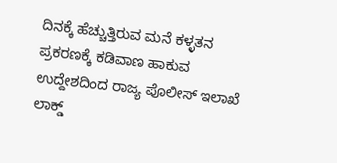ದಿನಕ್ಕೆ ಹೆಚ್ಚುತ್ತಿರುವ ಮನೆ ಕಳ್ಳತನ ಪ್ರಕರಣಕ್ಕೆ ಕಡಿವಾಣ ಹಾಕುವ ಉದ್ದೇಶದಿಂದ ರಾಜ್ಯ ಪೊಲೀಸ್ ಇಲಾಖೆ ಲಾಕ್ಡ್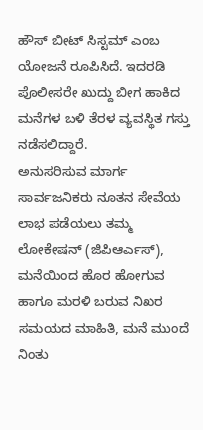ಹೌಸ್ ಬೀಟ್ ಸಿಸ್ಟಮ್ ಎಂಬ ಯೋಜನೆ ರೂಪಿಸಿದೆ. ಇದರಡಿ ಪೊಲೀಸರೇ ಖುದ್ದು ಬೀಗ ಹಾಕಿದ ಮನೆಗಳ ಬಳಿ ತೆರಳ ವ್ಯವಸ್ಥಿತ ಗಸ್ತು ನಡೆಸಲಿದ್ದಾರೆ.
ಅನುಸರಿಸುವ ಮಾರ್ಗ
ಸಾರ್ವಜನಿಕರು ನೂತನ ಸೇವೆಯ ಲಾಭ ಪಡೆಯಲು ತಮ್ಮ ಲೋಕೇಷನ್ (ಜಿಪಿಆರ್ಎಸ್), ಮನೆಯಿಂದ ಹೊರ ಹೋಗುವ ಹಾಗೂ ಮರಳಿ ಬರುವ ನಿಖರ ಸಮಯದ ಮಾಹಿತಿ, ಮನೆ ಮುಂದೆ ನಿಂತು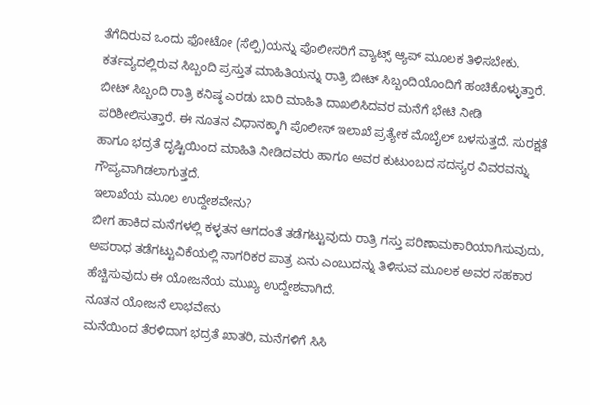ತೆಗೆದಿರುವ ಒಂದು ಫೋಟೋ (ಸೆಲ್ಪಿ)ಯನ್ನು ಪೊಲೀಸರಿಗೆ ವ್ಯಾಟ್ಸ್ ಆ್ಯಪ್ ಮೂಲಕ ತಿಳಿಸಬೇಕು. ಕರ್ತವ್ಯದಲ್ಲಿರುವ ಸಿಬ್ಬಂದಿ ಪ್ರಸ್ತುತ ಮಾಹಿತಿಯನ್ನು ರಾತ್ರಿ ಬೀಟ್ ಸಿಬ್ಬಂದಿಯೊಂದಿಗೆ ಹಂಚಿಕೊಳ್ಳುತ್ತಾರೆ.
ಬೀಟ್ ಸಿಬ್ಬಂದಿ ರಾತ್ರಿ ಕನಿಷ್ಠ ಎರಡು ಬಾರಿ ಮಾಹಿತಿ ದಾಖಲಿಸಿದವರ ಮನೆಗೆ ಭೇಟಿ ನೀಡಿ ಪರಿಶೀಲಿಸುತ್ತಾರೆ. ಈ ನೂತನ ವಿಧಾನಕ್ಕಾಗಿ ಪೊಲೀಸ್ ಇಲಾಖೆ ಪ್ರತ್ಯೇಕ ಮೊಬೈಲ್ ಬಳಸುತ್ತದೆ. ಸುರಕ್ಷತೆ ಹಾಗೂ ಭದ್ರತೆ ದೃಷ್ಟಿಯಿಂದ ಮಾಹಿತಿ ನೀಡಿದವರು ಹಾಗೂ ಅವರ ಕುಟುಂಬದ ಸದಸ್ಯರ ವಿವರವನ್ನು ಗೌಪ್ಯವಾಗಿಡಲಾಗುತ್ತದೆ.
ಇಲಾಖೆಯ ಮೂಲ ಉದ್ದೇಶವೇನು?
ಬೀಗ ಹಾಕಿದ ಮನೆಗಳಲ್ಲಿ ಕಳ್ಳತನ ಆಗದಂತೆ ತಡೆಗಟ್ಟುವುದು ರಾತ್ರಿ ಗಸ್ತು ಪರಿಣಾಮಕಾರಿಯಾಗಿಸುವುದು, ಅಪರಾಧ ತಡೆಗಟ್ಟುವಿಕೆಯಲ್ಲಿ ನಾಗರಿಕರ ಪಾತ್ರ ಏನು ಎಂಬುದನ್ನು ತಿಳಿಸುವ ಮೂಲಕ ಅವರ ಸಹಕಾರ ಹೆಚ್ಚಿಸುವುದು ಈ ಯೋಜನೆಯ ಮುಖ್ಯ ಉದ್ದೇಶವಾಗಿದೆ.
ನೂತನ ಯೋಜನೆ ಲಾಭವೇನು
ಮನೆಯಿಂದ ತೆರಳಿದಾಗ ಭದ್ರತೆ ಖಾತರಿ, ಮನೆಗಳಿಗೆ ಸಿಸಿ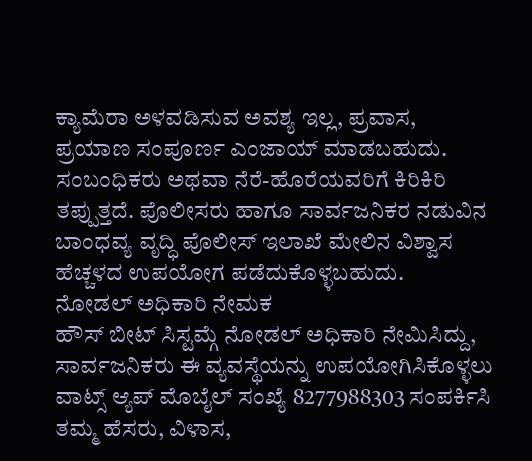ಕ್ಯಾಮೆರಾ ಅಳವಡಿಸುವ ಅವಶ್ಯ ಇಲ್ಲ, ಪ್ರವಾಸ, ಪ್ರಯಾಣ ಸಂಪೂರ್ಣ ಎಂಜಾಯ್ ಮಾಡಬಹುದು. ಸಂಬಂಧಿಕರು ಅಥವಾ ನೆರೆ-ಹೊರೆಯವರಿಗೆ ಕಿರಿಕಿರಿ ತಪ್ಪುತ್ತದೆ. ಪೊಲೀಸರು ಹಾಗೂ ಸಾರ್ವಜನಿಕರ ನಡುವಿನ ಬಾಂಧವ್ಯ ವೃದ್ಧಿ ಪೊಲೀಸ್ ಇಲಾಖೆ ಮೇಲಿನ ವಿಶ್ವಾಸ ಹೆಚ್ಚಳದ ಉಪಯೋಗ ಪಡೆದುಕೊಳ್ಳಬಹುದು.
ನೋಡಲ್ ಅಧಿಕಾರಿ ನೇಮಕ
ಹೌಸ್ ಬೀಟ್ ಸಿಸ್ಟಮ್ಗೆ ನೋಡಲ್ ಅಧಿಕಾರಿ ನೇಮಿಸಿದ್ದು, ಸಾರ್ವಜನಿಕರು ಈ ವ್ಯವಸ್ಥೆಯನ್ನು ಉಪಯೋಗಿಸಿಕೊಳ್ಳಲು ವಾಟ್ಸ್ ಆ್ಯಪ್ ಮೊಬೈಲ್ ಸಂಖ್ಯೆ 8277988303 ಸಂಪರ್ಕಿಸಿ ತಮ್ಮ ಹೆಸರು, ವಿಳಾಸ,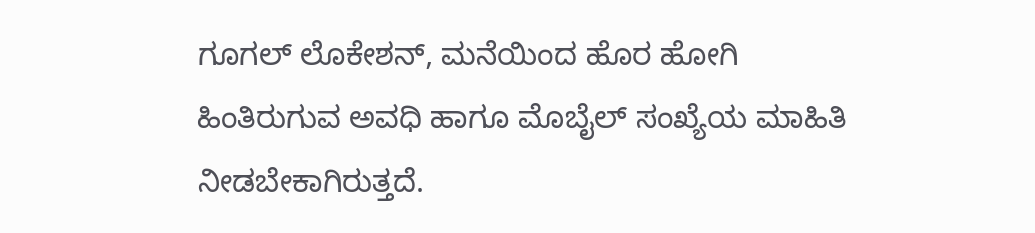ಗೂಗಲ್ ಲೊಕೇಶನ್, ಮನೆಯಿಂದ ಹೊರ ಹೋಗಿ ಹಿಂತಿರುಗುವ ಅವಧಿ ಹಾಗೂ ಮೊಬೈಲ್ ಸಂಖ್ಯೆಯ ಮಾಹಿತಿ ನೀಡಬೇಕಾಗಿರುತ್ತದೆ.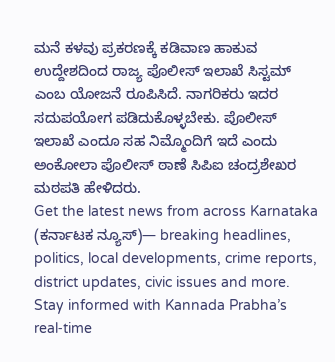ಮನೆ ಕಳವು ಪ್ರಕರಣಕ್ಕೆ ಕಡಿವಾಣ ಹಾಕುವ ಉದ್ದೇಶದಿಂದ ರಾಜ್ಯ ಪೊಲೀಸ್ ಇಲಾಖೆ ಸಿಸ್ಟಮ್ ಎಂಬ ಯೋಜನೆ ರೂಪಿಸಿದೆ. ನಾಗರಿಕರು ಇದರ ಸದುಪಯೋಗ ಪಡಿದುಕೊಳ್ಳಬೇಕು. ಪೊಲೀಸ್ ಇಲಾಖೆ ಎಂದೂ ಸಹ ನಿಮ್ಮೊಂದಿಗೆ ಇದೆ ಎಂದು ಅಂಕೋಲಾ ಪೊಲೀಸ್ ಠಾಣೆ ಸಿಪಿಐ ಚಂದ್ರಶೇಖರ ಮಠಪತಿ ಹೇಳಿದರು.
Get the latest news from across Karnataka (ಕರ್ನಾಟಕ ನ್ಯೂಸ್)— breaking headlines, politics, local developments, crime reports, district updates, civic issues and more. Stay informed with Kannada Prabha’s real‑time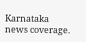Karnataka news coverage.